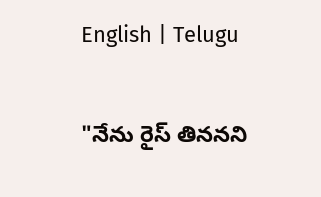English | Telugu

"నేను రైస్ తిన‌న‌ని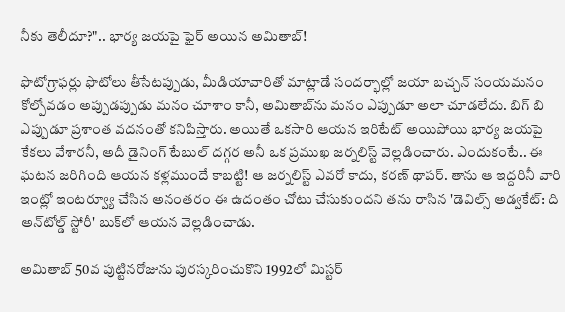నీకు తెలీదూ?".. భార్య జ‌య‌పై ఫైర్ అయిన అమితాబ్‌!

ఫొటోగ్రాఫ‌ర్లు ఫొటోలు తీసేట‌ప్పుడు, మీడియావారితో మాట్లాడే సంద‌ర్భాల్లో జ‌యా బ‌చ్చ‌న్ సంయ‌మ‌నం కోల్పోవ‌డం అప్పుడ‌ప్పుడు మ‌నం చూశాం కానీ, అమితాబ్‌ను మ‌నం ఎప్పుడూ అలా చూడ‌లేదు. బిగ్ బి ఎప్పుడూ ప్ర‌శాంత వ‌ద‌నంతో క‌నిపిస్తారు. అయితే ఒక‌సారి ఆయ‌న ఇరిటేట్ అయిపోయి భార్య జ‌య‌పై కేక‌లు వేశార‌నీ, అదీ డైనింగ్ టేబుల్ ద‌గ్గ‌ర అనీ ఒక ప్ర‌ముఖ జ‌ర్న‌లిస్ట్ వెల్ల‌డించారు. ఎందుకంటే.. ఈ ఘ‌ట‌న జ‌రిగింది ఆయ‌న క‌ళ్ల‌ముందే కాబట్టి! ఆ జ‌ర్న‌లిస్ట్ ఎవ‌రో కాదు, క‌ర‌ణ్ థాప‌ర్‌. తాను ఆ ఇద్ద‌రినీ వారి ఇంట్లో ఇంట‌ర్వ్యూ చేసిన అనంత‌రం ఈ ఉదంతం చోటు చేసుకుంద‌ని త‌ను రాసిన 'డెవిల్స్ అడ్వ‌కేట్: ది అన్‌టోల్డ్ స్టోరీ' బుక్‌లో ఆయ‌న వెల్ల‌డించాడు.

అమితాబ్ 50వ పుట్టిన‌రోజును పుర‌స్క‌రించుకొని 1992లో మిస్ట‌ర్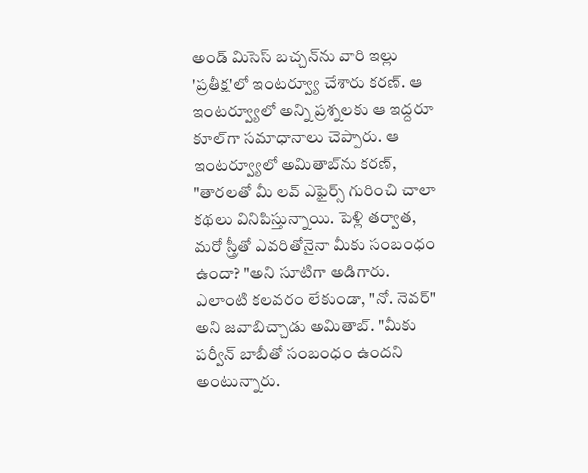అండ్ మిసెస్ బ‌చ్చ‌న్‌ను వారి ఇల్లు 'ప్ర‌తీక్ష‌'లో ఇంట‌ర్వ్యూ చేశారు క‌ర‌ణ్‌. ఆ ఇంట‌ర్వ్యూలో అన్ని ప్ర‌శ్న‌ల‌కు ఆ ఇద్ద‌రూ కూల్‌గా స‌మాధానాలు చెప్పారు. ఆ ఇంట‌ర్వ్యూలో అమితాబ్‌ను క‌ర‌ణ్‌, "తార‌ల‌తో మీ ల‌వ్ ఎఫైర్స్ గురించి చాలా క‌థ‌లు వినిపిస్తున్నాయి. పెళ్లి త‌ర్వాత‌, మ‌రో స్త్రీతో ఎవ‌రితోనైనా మీకు సంబంధం ఉందా? "అని సూటిగా అడిగారు. ఎలాంటి క‌ల‌వ‌రం లేకుండా, "నో. నెవ‌ర్" అని జ‌వాబిచ్చాడు అమితాబ్‌. "మీకు ప‌ర్వీన్ బాబీతో సంబంధం ఉంద‌ని అంటున్నారు.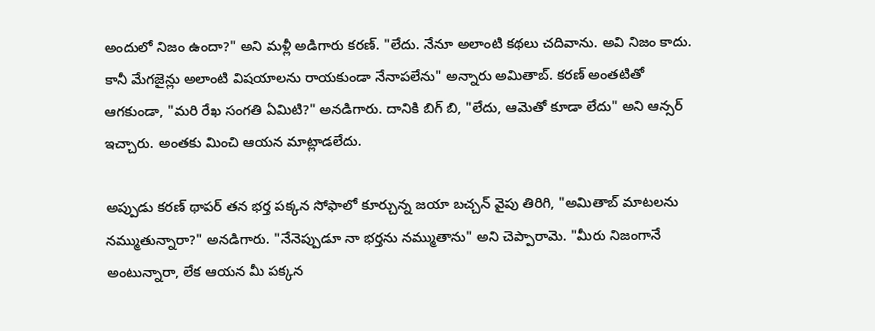అందులో నిజం ఉందా?" అని మ‌ళ్లీ అడిగారు క‌ర‌ణ్‌. "లేదు. నేనూ అలాంటి క‌థ‌లు చ‌దివాను. అవి నిజం కాదు. కానీ మేగ‌జైన్లు అలాంటి విష‌యాల‌ను రాయ‌కుండా నేనాప‌లేను" అన్నారు అమితాబ్‌. క‌ర‌ణ్ అంత‌టితో ఆగ‌కుండా, "మ‌రి రేఖ సంగ‌తి ఏమిటి?" అన‌డిగారు. దానికి బిగ్ బి, "లేదు, ఆమెతో కూడా లేదు" అని ఆన్స‌ర్ ఇచ్చారు. అంత‌కు మించి ఆయ‌న మాట్లాడ‌లేదు.

అప్పుడు క‌ర‌ణ్ థాప‌ర్ త‌న భ‌ర్త ప‌క్క‌న సోఫాలో కూర్చున్న జ‌యా బ‌చ్చ‌న్ వైపు తిరిగి, "అమితాబ్ మాట‌ల‌ను న‌మ్ముతున్నారా?" అన‌డిగారు. "నేనెప్పుడూ నా భ‌ర్త‌ను న‌మ్ముతాను" అని చెప్పారామె. "మీరు నిజంగానే అంటున్నారా, లేక ఆయ‌న మీ ప‌క్క‌న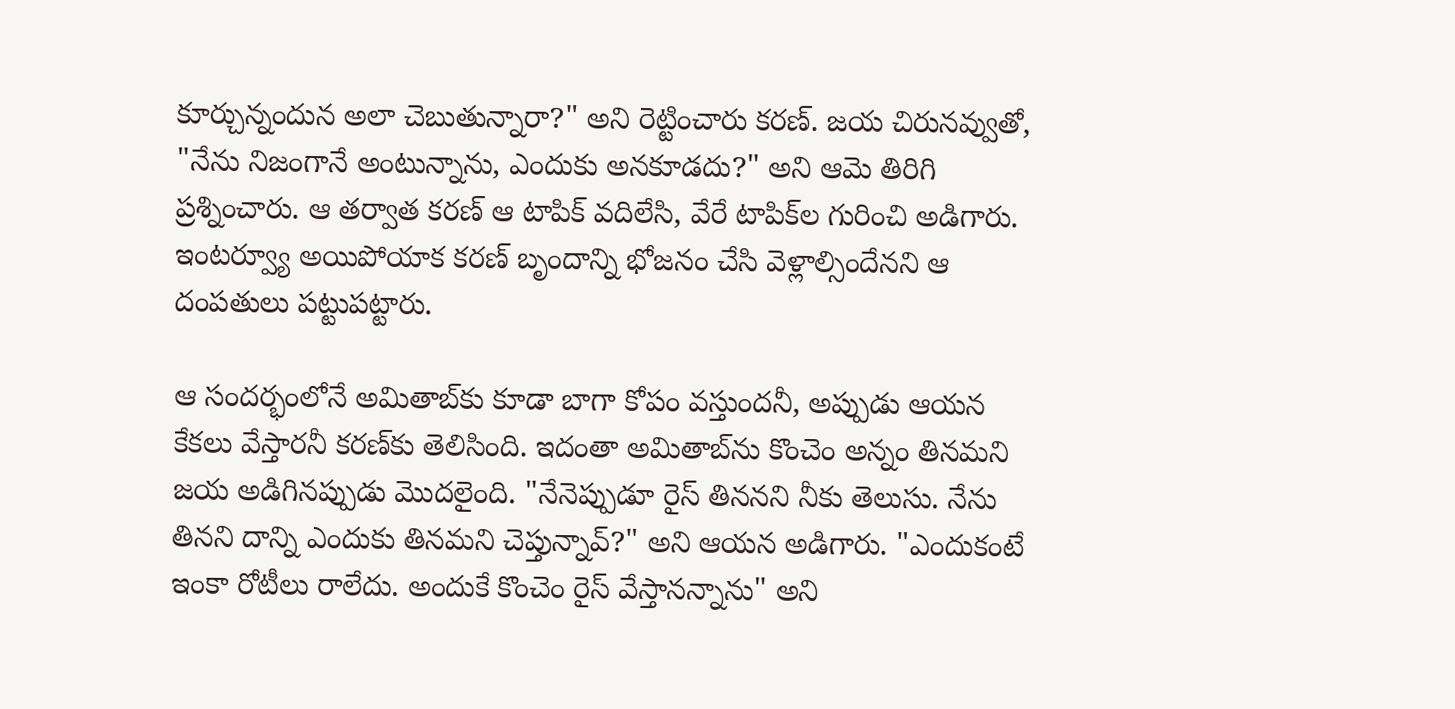కూర్చున్నందున అలా చెబుతున్నారా?" అని రెట్టించారు క‌ర‌ణ్‌. జ‌య చిరున‌వ్వుతో, "నేను నిజంగానే అంటున్నాను, ఎందుకు అన‌కూడ‌దు?" అని ఆమె తిరిగి ప్ర‌శ్నించారు. ఆ త‌ర్వాత క‌ర‌ణ్ ఆ టాపిక్ వ‌దిలేసి, వేరే టాపిక్‌ల గురించి అడిగారు. ఇంట‌ర్వ్యూ అయిపోయాక క‌ర‌ణ్ బృందాన్ని భోజ‌నం చేసి వెళ్లాల్సిందేన‌ని ఆ దంప‌తులు ప‌ట్టుప‌ట్టారు.

ఆ సంద‌ర్భంలోనే అమితాబ్‌కు కూడా బాగా కోపం వ‌స్తుంద‌నీ, అప్పుడు ఆయ‌న కేక‌లు వేస్తార‌నీ క‌ర‌ణ్‌కు తెలిసింది. ఇదంతా అమితాబ్‌ను కొంచెం అన్నం తిన‌మ‌ని జ‌య అడిగిన‌ప్పుడు మొద‌లైంది. "నేనెప్పుడూ రైస్ తిన‌న‌ని నీకు తెలుసు. నేను తిన‌ని దాన్ని ఎందుకు తిన‌మ‌ని చెప్తున్నావ్‌?" అని ఆయ‌న అడిగారు. "ఎందుకంటే ఇంకా రోటీలు రాలేదు. అందుకే కొంచెం రైస్ వేస్తాన‌న్నాను" అని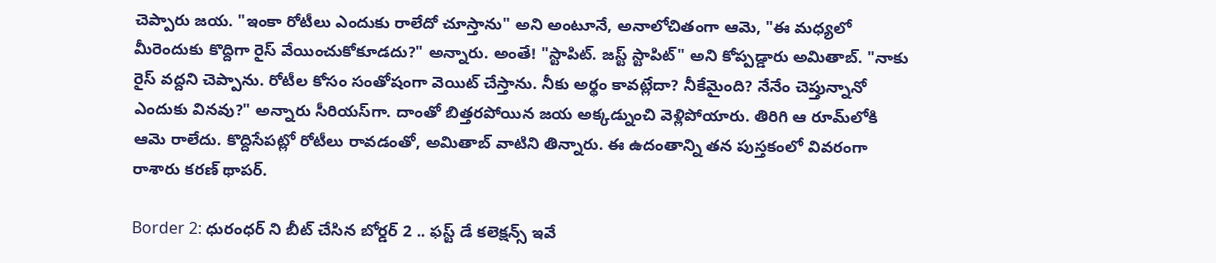చెప్పారు జ‌య‌. "ఇంకా రోటీలు ఎందుకు రాలేదో చూస్తాను" అని అంటూనే, అనాలోచితంగా ఆమె, "ఈ మ‌ధ్య‌లో మీరెందుకు కొద్దిగా రైస్ వేయించుకోకూడ‌దు?" అన్నారు. అంతే! "స్టాపిట్‌. జ‌స్ట్ స్టాపిట్" అని కోప్ప‌డ్డారు అమితాబ్‌. "నాకు రైస్ వ‌ద్ద‌ని చెప్పాను. రోటీల కోసం సంతోషంగా వెయిట్ చేస్తాను. నీకు అర్థం కావ‌ట్లేదా? నీకేమైంది? నేనేం చెప్తున్నానో ఎందుకు విన‌వు?" అన్నారు సీరియ‌స్‌గా. దాంతో బిత్త‌ర‌పోయిన‌ జ‌య అక్క‌డ్నుంచి వెళ్లిపోయారు. తిరిగి ఆ రూమ్‌లోకి ఆమె రాలేదు. కొద్దిసేప‌ట్లో రోటీలు రావ‌డంతో, అమితాబ్ వాటిని తిన్నారు. ఈ ఉదంతాన్ని త‌న పుస్త‌కంలో వివ‌రంగా రాశారు క‌ర‌ణ్ థాప‌ర్‌.

Border 2: ధురంధర్ ని బీట్ చేసిన బోర్డర్ 2 .. ఫస్ట్ డే కలెక్షన్స్ ఇవే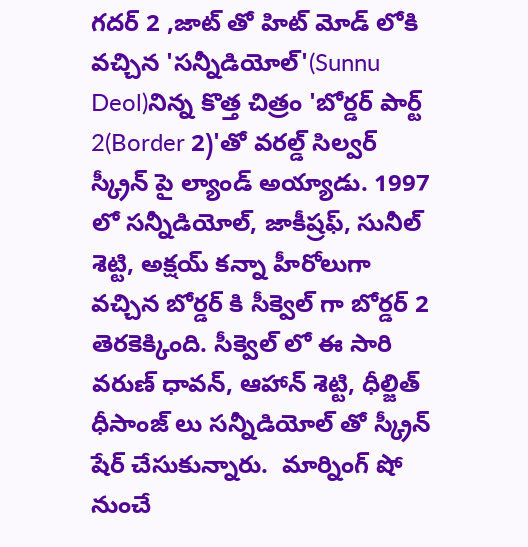గదర్ 2 ,జాట్ తో హిట్ మోడ్ లోకి వచ్చిన 'సన్నీడియోల్'(Sunnu Deol)నిన్న కొత్త చిత్రం 'బోర్డర్ పార్ట్ 2(Border 2)'తో వరల్డ్ సిల్వర్ స్క్రీన్ పై ల్యాండ్ అయ్యాడు. 1997 లో సన్నీడియోల్, జాకీష్రఫ్, సునీల్ శెట్టి, అక్షయ్ కన్నా హీరోలుగా వచ్చిన బోర్డర్ కి సీక్వెల్ గా బోర్డర్ 2 తెరకెక్కింది. సీక్వెల్ లో ఈ సారి  వరుణ్ ధావన్, ఆహాన్ శెట్టి, ధీల్జిత్ ధీసాంజ్ లు సన్నీడియోల్ తో స్క్రీన్ షేర్ చేసుకున్నారు.  మార్నింగ్ షో నుంచే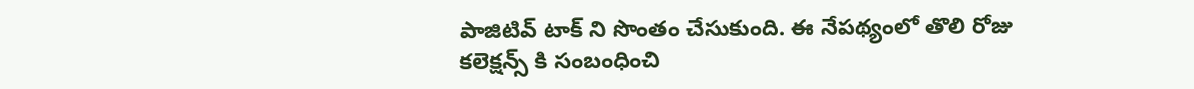పాజిటివ్ టాక్ ని సొంతం చేసుకుంది. ఈ నేపథ్యంలో తొలి రోజు కలెక్షన్స్ కి సంబంధించి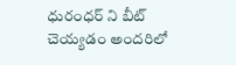ధురంధర్ ని బీట్ చెయ్యడం అందరిలో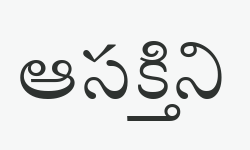ఆసక్తిని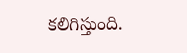కలిగిస్తుంది.